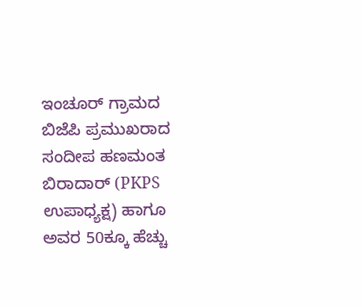ಇಂಚೂರ್ ಗ್ರಾಮದ ಬಿಜೆಪಿ ಪ್ರಮುಖರಾದ ಸಂದೀಪ ಹಣಮಂತ ಬಿರಾದಾರ್ (PKPS ಉಪಾಧ್ಯಕ್ಷ) ಹಾಗೂ ಅವರ 50ಕ್ಕೂ ಹೆಚ್ಚು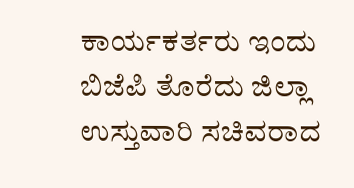ಕಾರ್ಯಕರ್ತರು ಇಂದು ಬಿಜೆಪಿ ತೊರೆದು ಜಿಲ್ಲಾ ಉಸ್ತುವಾರಿ ಸಚಿವರಾದ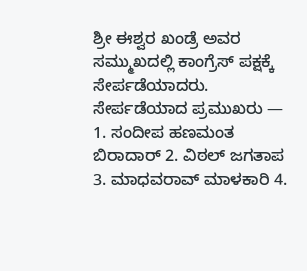ಶ್ರೀ ಈಶ್ವರ ಖಂಡ್ರೆ ಅವರ ಸಮ್ಮುಖದಲ್ಲಿ ಕಾಂಗ್ರೆಸ್ ಪಕ್ಷಕ್ಕೆ ಸೇರ್ಪಡೆಯಾದರು. ಸೇರ್ಪಡೆಯಾದ ಪ್ರಮುಖರು — 1. ಸಂದೀಪ ಹಣಮಂತ ಬಿರಾದಾರ್ 2. ವಿಠಲ್ ಜಗತಾಪ 3. ಮಾಧವರಾವ್ ಮಾಳಕಾರಿ 4.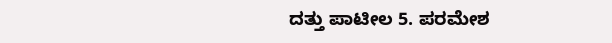ದತ್ತು ಪಾಟೀಲ 5. ಪರಮೇಶ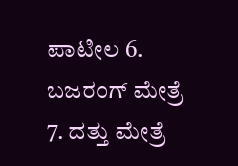ಪಾಟೀಲ 6. ಬಜರಂಗ್ ಮೇತ್ರೆ 7. ದತ್ತು ಮೇತ್ರೆ